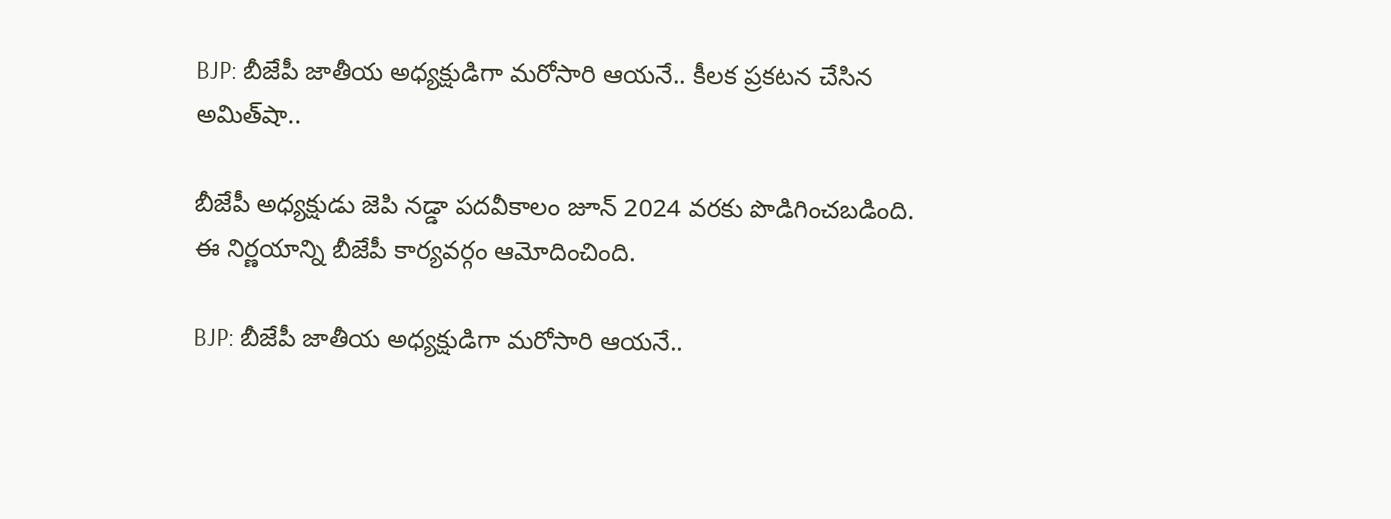BJP: బీజేపీ జాతీయ అధ్యక్షుడిగా మరోసారి ఆయనే.. కీలక ప్రకటన చేసిన అమిత్‌షా..

బీజేపీ అధ్యక్షుడు జెపి నడ్డా పదవీకాలం జూన్ 2024 వరకు పొడిగించబడింది. ఈ నిర్ణయాన్ని బీజేపీ కార్యవర్గం ఆమోదించింది.

BJP: బీజేపీ జాతీయ అధ్యక్షుడిగా మరోసారి ఆయనే..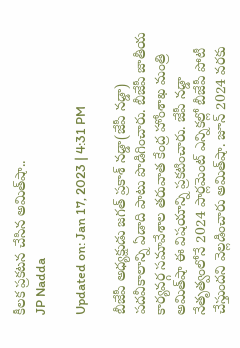కీలక ప్రకటన చేసిన అమిత్‌షా..
JP Nadda

Updated on: Jan 17, 2023 | 4:31 PM

బీజేపీ అధ్యక్షుడు జగత్ ప్రకాశ్ నడ్డా(జేపీ నడ్డా) పదవీకాలాన్ని ఏడాది పాటు పొడిగించారు. బీజేపీ జాతీయ కార్యవర్గ సమావేశాల తరువాత కేంద్ర హోంశాఖ మంత్రి అమిత్‌షా ఈ విషయాన్ని ప్రకటించారు. జేపీ నడ్డా నేతృత్వంలోనే 2024 పార్లమెంట్‌ ఎన్నికల్లో బీజేపీ పోటీ చేస్తుందని వెల్లడించారు అమిత్‌షా. జూన్‌ 2024 వరకు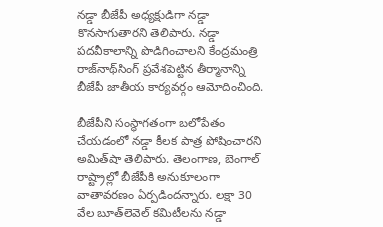నడ్డా బీజేపీ అధ్యక్షుడిగా నడ్డా కొనసాగుతారని తెలిపారు. నడ్డా పదవీకాలాన్ని పొడిగించాలని కేంద్రమంత్రి రాజ్‌నాథ్‌సింగ్‌ ప్రవేశపెట్టిన తీర్మానాన్ని బీజేపీ జాతీయ కార్యవర్గం ఆమోదించింది.

బీజేపీని సంస్థాగతంగా బలోపేతం చేయడంలో నడ్డా కీలక పాత్ర పోషించారని అమిత్‌షా తెలిపారు. తెలంగాణ, బెంగాల్ రాష్ట్రాల్లో బీజేపీకి అనుకూలంగా వాతావరణం ఏర్పడిందన్నారు. లక్షా 30 వేల బూత్‌లెవెల్‌ కమిటీలను నడ్డా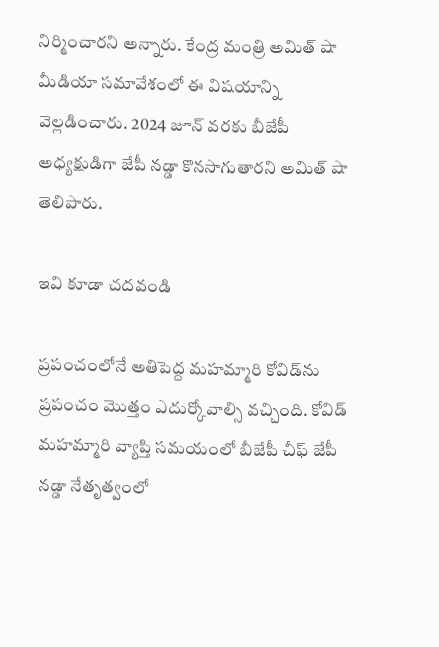నిర్మించారని అన్నారు. కేంద్ర మంత్రి అమిత్ షా మీడియా సమావేశంలో ఈ విషయాన్ని వెల్లడించారు. 2024 జూన్ వరకు బీజేపీ అధ్యక్షుడిగా జేపీ నడ్డా కొనసాగుతారని అమిత్ షా తెలిపారు.

ఇవి కూడా చదవండి

ప్రపంచంలోనే అతిపెద్ద మహమ్మారి కోవిడ్‌ను ప్రపంచం మొత్తం ఎదుర్కోవాల్సి వచ్చింది. కోవిడ్ మహమ్మారి వ్యాప్తి సమయంలో బీజేపీ చీఫ్ జేపీ నడ్డా నేతృత్వంలో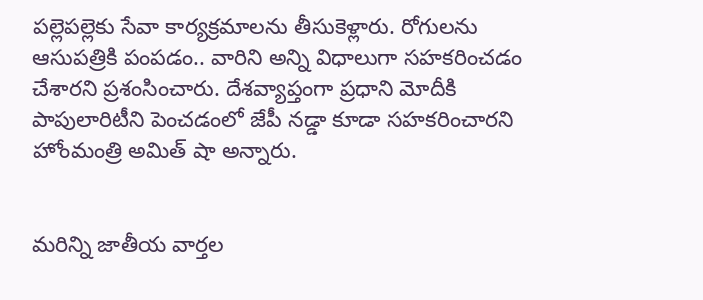పల్లెపల్లెకు సేవా కార్యక్రమాలను తీసుకెళ్లారు. రోగులను ఆసుపత్రికి పంపడం.. వారిని అన్ని విధాలుగా సహకరించడం చేశారని ప్రశంసించారు. దేశవ్యాప్తంగా ప్రధాని మోదీకి పాపులారిటీని పెంచడంలో జేపీ నడ్డా కూడా సహకరించారని హోంమంత్రి అమిత్ షా అన్నారు.


మరిన్ని జాతీయ వార్తల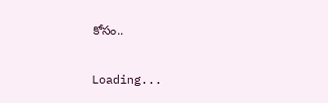కోసం..

Loading...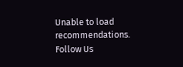Unable to load recommendations.
Follow Us